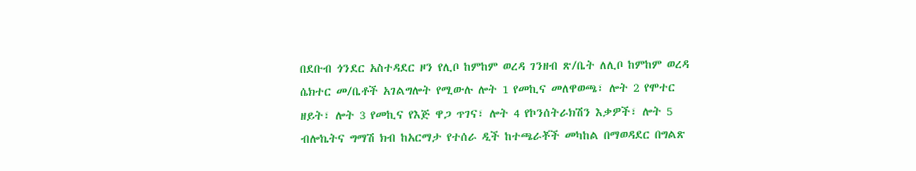በደቡብ ጎንደር አስተዳደር ዞን የሊቦ ከምከም ወረዳ ገንዘብ ጽ/ቤት ለሊቦ ከምከም ወረዳ ሴክተር መ/ቤቶች አገልግሎት የሚውሉ ሎት 1 የመኪና መለዋወጫ፣ ሎት 2 የሞተር ዘይት፣ ሎት 3 የመኪና የእጅ ዋጋ ጥገና፣ ሎት 4 የኮንሰትራክሽን እቃዎች፣ ሎት 5 ብሎኬትና ግማሽ ክብ ከአርማታ የተሰራ ዲች ከተጫራቾች መካከል በማወዳደር በግልጽ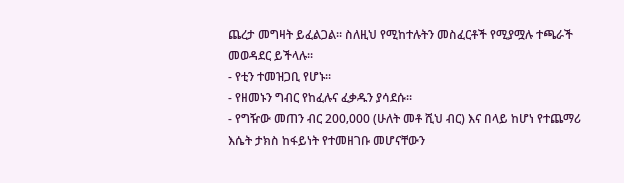ጨረታ መግዛት ይፈልጋል፡፡ ስለዚህ የሚከተሉትን መስፈርቶች የሚያሟሉ ተጫራች መወዳደር ይችላሉ፡፡
- የቲን ተመዝጋቢ የሆኑ፡፡
- የዘመኑን ግብር የከፈሉና ፈቃዱን ያሳደሱ፡፡
- የግዥው መጠን ብር 200‚000 (ሁለት መቶ ሺህ ብር) እና በላይ ከሆነ የተጨማሪ እሴት ታክስ ከፋይነት የተመዘገቡ መሆናቸውን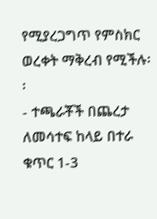የሚያረጋግጥ የምስክር ወረቀት ማቅረብ የሚችሉ፡፡
- ተጫራቾች በጨረታ ለመሳተፍ ከላይ በተራ ቁጥር 1-3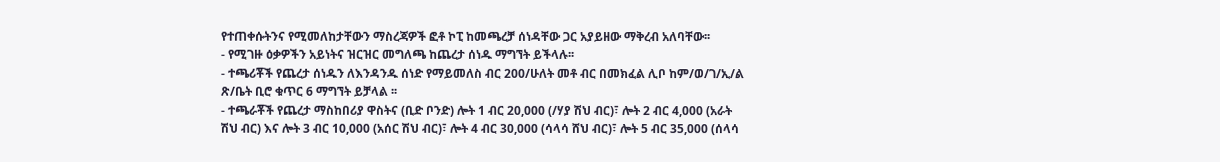የተጠቀሱትንና የሚመለከታቸውን ማስረጃዎች ፎቶ ኮፒ ከመጫረቻ ሰነዳቸው ጋር አያይዘው ማቅረብ አለባቸው፡፡
- የሚገዙ ዕቃዎችን አይነትና ዝርዝር መግለጫ ከጨረታ ሰነዱ ማግኘት ይችላሉ፡፡
- ተጫሪቾች የጨረታ ሰነዱን ለእንዳንዱ ሰነድ የማይመለስ ብር 200/ሁለት መቶ ብር በመክፈል ሊቦ ከም/ወ/ገ/ኢ/ል ጽ/ቤት ቢሮ ቁጥር 6 ማግኘት ይቻላል ፡፡
- ተጫራቾች የጨረታ ማስከበሪያ ዋስትና (ቢድ ቦንድ) ሎት 1 ብር 20,000 (/ሃያ ሽህ ብር)፣ ሎት 2 ብር 4,000 (አራት ሽህ ብር) እና ሎት 3 ብር 10,000 (አሰር ሽህ ብር)፣ ሎት 4 ብር 30,000 (ሳላሳ ሸህ ብር)፣ ሎት 5 ብር 35,000 (ሰላሳ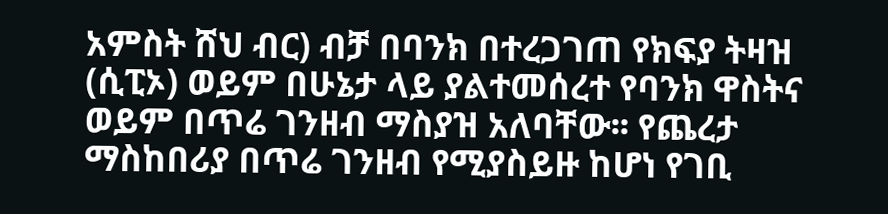አምስት ሸህ ብር) ብቻ በባንክ በተረጋገጠ የክፍያ ትዛዝ (ሲፒኦ) ወይም በሁኔታ ላይ ያልተመሰረተ የባንክ ዋስትና ወይም በጥሬ ገንዘብ ማስያዝ አለባቸው፡፡ የጨረታ ማስከበሪያ በጥሬ ገንዘብ የሚያስይዙ ከሆነ የገቢ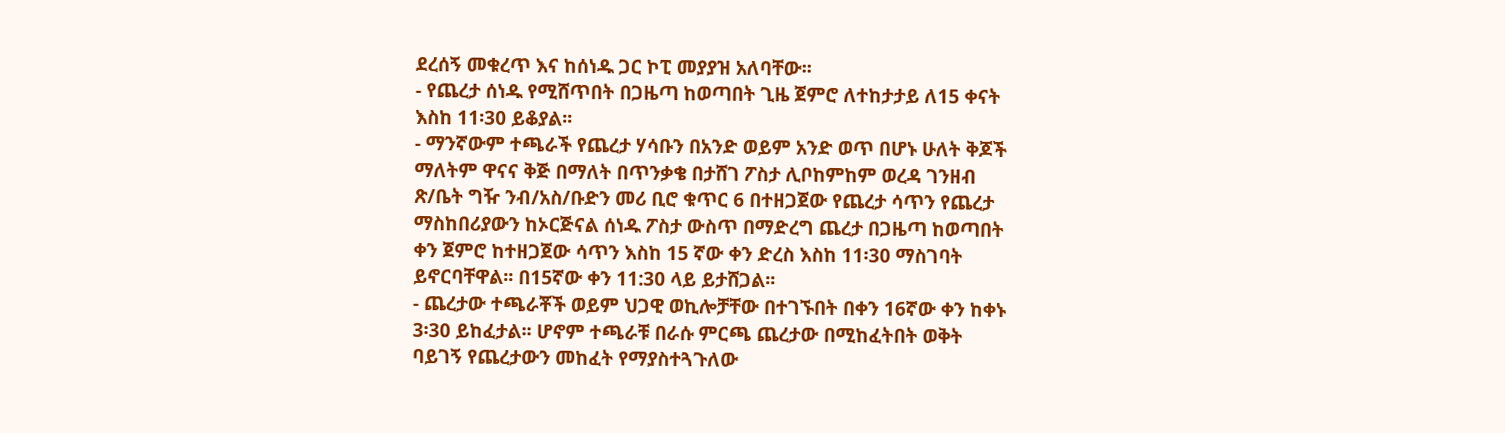ደረሰኝ መቁረጥ እና ከሰነዱ ጋር ኮፒ መያያዝ አለባቸው፡፡
- የጨረታ ሰነዱ የሚሸጥበት በጋዜጣ ከወጣበት ጊዜ ጀምሮ ለተከታታይ ለ15 ቀናት እስከ 11፡30 ይቆያል፡፡
- ማንኛውም ተጫራች የጨረታ ሃሳቡን በአንድ ወይም አንድ ወጥ በሆኑ ሁለት ቅጆች ማለትም ዋናና ቅጅ በማለት በጥንቃቄ በታሸገ ፖስታ ሊቦከምከም ወረዳ ገንዘብ ጽ/ቤት ግዥ ንብ/አስ/ቡድን መሪ ቢሮ ቁጥር 6 በተዘጋጀው የጨረታ ሳጥን የጨረታ ማስከበሪያውን ከኦርጅናል ሰነዱ ፖስታ ውስጥ በማድረግ ጨረታ በጋዜጣ ከወጣበት ቀን ጀምሮ ከተዘጋጀው ሳጥን እስከ 15 ኛው ቀን ድረስ እስከ 11፡30 ማስገባት ይኖርባቸዋል፡፡ በ15ኛው ቀን 11:30 ላይ ይታሸጋል፡፡
- ጨረታው ተጫራቾች ወይም ህጋዊ ወኪሎቻቸው በተገኙበት በቀን 16ኛው ቀን ከቀኑ 3፡30 ይከፈታል፡፡ ሆኖም ተጫራቹ በራሱ ምርጫ ጨረታው በሚከፈትበት ወቅት ባይገኝ የጨረታውን መከፈት የማያስተጓጉለው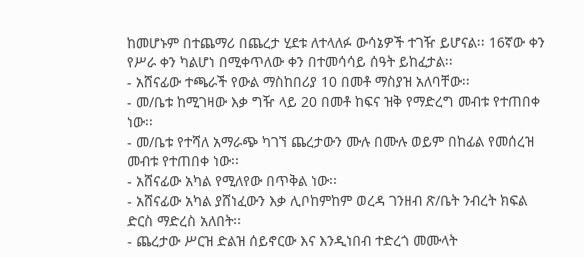ከመሆኑም በተጨማሪ በጨረታ ሂደቱ ለተላለፉ ውሳኔዎች ተገዥ ይሆናል፡፡ 16ኛው ቀን የሥራ ቀን ካልሆነ በሚቀጥለው ቀን በተመሳሳይ ሰዓት ይከፈታል፡፡
- አሸናፊው ተጫራች የውል ማስከበሪያ 10 በመቶ ማስያዝ አለባቸው፡፡
- መ/ቤቱ ከሚገዛው እቃ ግዥ ላይ 20 በመቶ ከፍና ዝቅ የማድረግ መብቱ የተጠበቀ ነው፡፡
- መ/ቤቱ የተሻለ አማራጭ ካገኘ ጨረታውን ሙሉ በሙሉ ወይም በከፊል የመሰረዝ መብቱ የተጠበቀ ነው፡፡
- አሸናፊው አካል የሚለየው በጥቅል ነው፡፡
- አሸናፊው አካል ያሸነፈውን እቃ ሊቦከምከም ወረዳ ገንዘብ ጽ/ቤት ንብረት ክፍል ድርስ ማድረስ አለበት፡፡
- ጨረታው ሥርዝ ድልዝ ሰይኖርው እና እንዲነበብ ተድረጎ መሙላት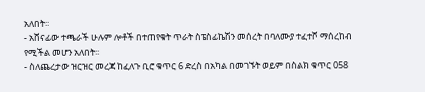አለበት፡፡
- አሸናፊው ተጫራች ሁሉም ሎቶች በተጠየቁት ጥራት ስፔስፊኬሽን መሰረት በባለሙያ ተፈተሾ ማሰረከብ የሚችል መሆን አለበት፡፡
- ስለጨረታው ዝርዝር መረጃ ከፈለጉ ቢሮ ቁጥር 6 ድረስ በአካል በመገኙት ወይም በስልክ ቁጥር 058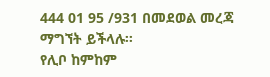444 01 95 /931 በመደወል መረጃ ማግኘት ይችላሉ፡፡
የሊቦ ከምከም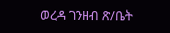ወረዳ ገንዘብ ጽ/ቤት